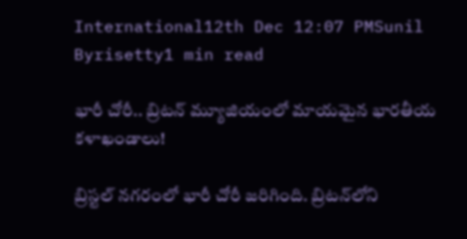International12th Dec 12:07 PMSunil Byrisetty1 min read

భారీ చోరీ.. బ్రిటన్ మ్యూజియంలో మాయమైన భారతీయ కళాఖండాలు!

బ్రిస్టల్ నగరంలో భారీ చోరీ జరిగింది. బ్రిటన్‌లోని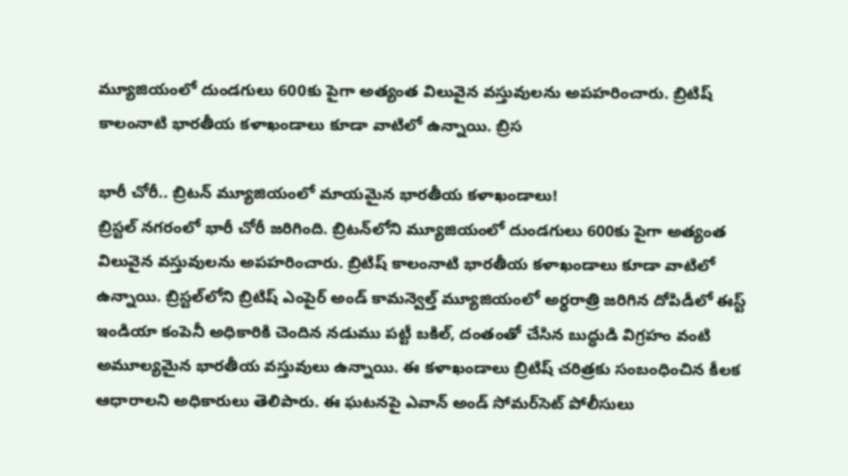మ్యూజియంలో దుండగులు 600కు పైగా అత్యంత విలువైన వస్తువులను అపహరించారు. బ్రిటిష్ కాలంనాటి భారతీయ కళాఖండాలు కూడా వాటిలో ఉన్నాయి. బ్రిస

భారీ చోరీ.. బ్రిటన్ మ్యూజియంలో మాయమైన భారతీయ కళాఖండాలు!
బ్రిస్టల్ నగరంలో భారీ చోరీ జరిగింది. బ్రిటన్‌లోని మ్యూజియంలో దుండగులు 600కు పైగా అత్యంత విలువైన వస్తువులను అపహరించారు. బ్రిటిష్ కాలంనాటి భారతీయ కళాఖండాలు కూడా వాటిలో ఉన్నాయి. బ్రిస్టల్‌లోని బ్రిటిష్ ఎంపైర్ అండ్ కామన్వెల్త్ మ్యూజియంలో అర్ధరాత్రి జరిగిన దోపిడీలో ఈస్ట్ ఇండియా కంపెనీ అధికారికి చెందిన నడుము పట్టీ బకిల్, దంతంతో చేసిన బుద్ధుడి విగ్రహం వంటి అమూల్యమైన భారతీయ వస్తువులు ఉన్నాయి. ఈ కళాఖండాలు బ్రిటిష్ చరిత్రకు సంబంధించిన కీలక ఆధారాలని అధికారులు తెలిపారు. ఈ ఘటనపై ఎవాన్ అండ్ సోమర్‌సెట్ పోలీసులు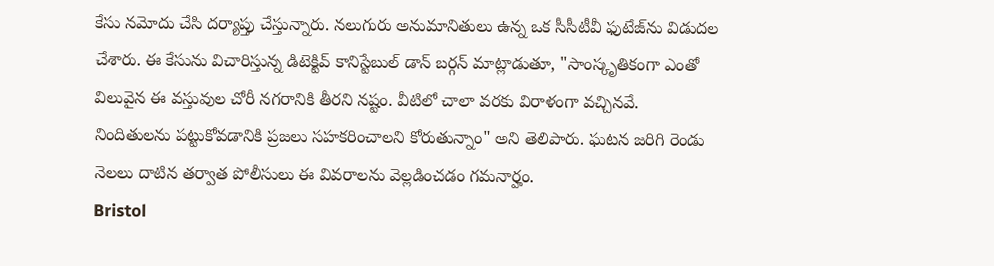కేసు నమోదు చేసి దర్యాప్తు చేస్తున్నారు. నలుగురు అనుమానితులు ఉన్న ఒక సీసీటీవీ ఫుటేజ్‌ను విడుదల చేశారు. ఈ కేసును విచారిస్తున్న డిటెక్టివ్ కానిస్టేబుల్ డాన్ బర్గన్ మాట్లాడుతూ, "సాంస్కృతికంగా ఎంతో విలువైన ఈ వస్తువుల చోరీ నగరానికి తీరని నష్టం. వీటిలో చాలా వరకు విరాళంగా వచ్చినవే. నిందితులను పట్టుకోవడానికి ప్రజలు సహకరించాలని కోరుతున్నాం" అని తెలిపారు. ఘటన జరిగి రెండు నెలలు దాటిన తర్వాత పోలీసులు ఈ వివరాలను వెల్లడించడం గమనార్హం.
Bristol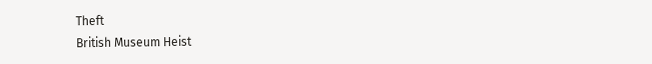Theft
British Museum Heist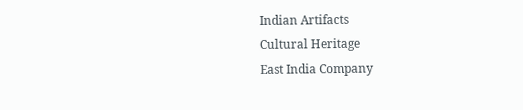Indian Artifacts
Cultural Heritage
East India Company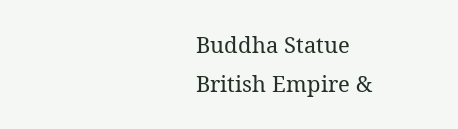Buddha Statue
British Empire &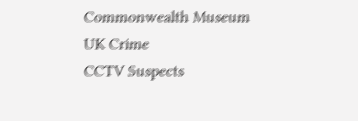Commonwealth Museum
UK Crime
CCTV Suspects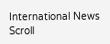International News
Scroll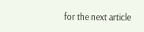for the next article